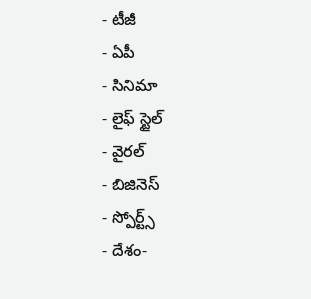- టీజీ
- ఏపీ
- సినిమా
- లైఫ్ స్టైల్
- వైరల్
- బిజినెస్
- స్పోర్ట్స్
- దేశం-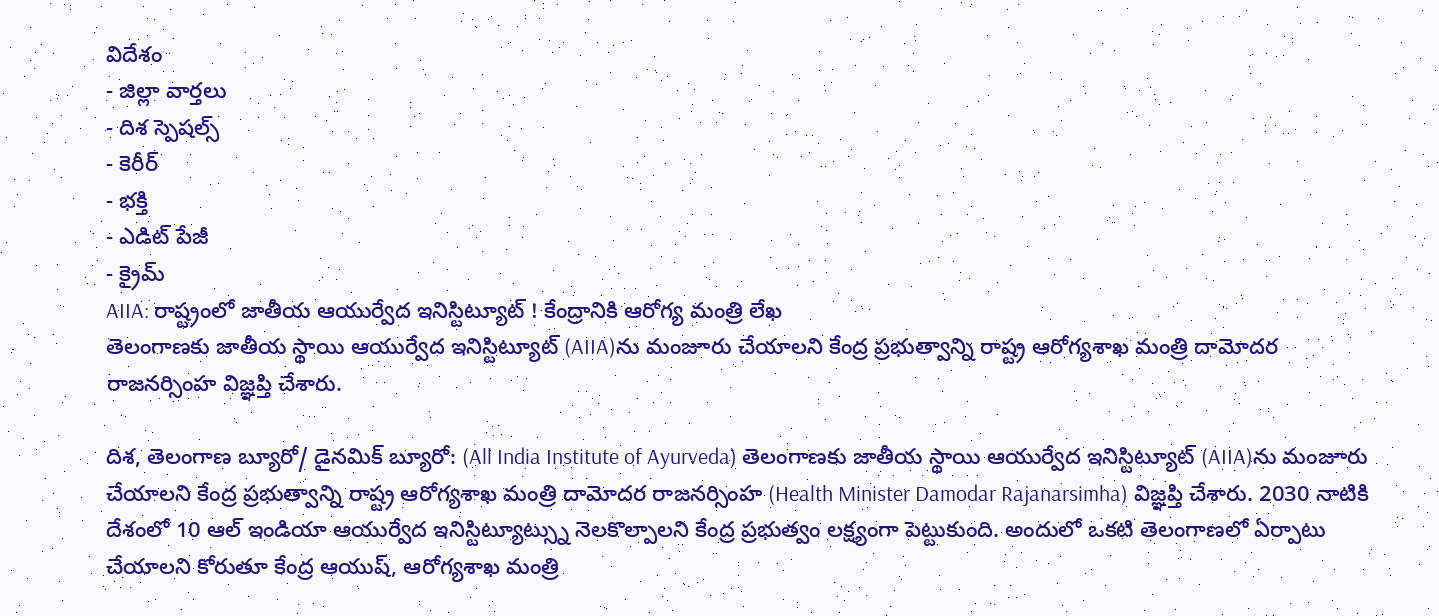విదేశం
- జిల్లా వార్తలు
- దిశ స్పెషల్స్
- కెరీర్
- భక్తి
- ఎడిట్ పేజీ
- క్రైమ్
AIIA: రాష్ట్రంలో జాతీయ ఆయుర్వేద ఇనిస్టిట్యూట్ ! కేంద్రానికి ఆరోగ్య మంత్రి లేఖ
తెలంగాణకు జాతీయ స్థాయి ఆయుర్వేద ఇనిస్టిట్యూట్ (AIIA)ను మంజూరు చేయాలని కేంద్ర ప్రభుత్వాన్ని రాష్ట్ర ఆరోగ్యశాఖ మంత్రి దామోదర రాజనర్సింహ విజ్ఞప్తి చేశారు.

దిశ, తెలంగాణ బ్యూరో/ డైనమిక్ బ్యూరో: (All India Institute of Ayurveda) తెలంగాణకు జాతీయ స్థాయి ఆయుర్వేద ఇనిస్టిట్యూట్ (AIIA)ను మంజూరు చేయాలని కేంద్ర ప్రభుత్వాన్ని రాష్ట్ర ఆరోగ్యశాఖ మంత్రి దామోదర రాజనర్సింహ (Health Minister Damodar Rajanarsimha) విజ్ఞప్తి చేశారు. 2030 నాటికి దేశంలో 10 ఆల్ ఇండియా ఆయుర్వేద ఇనిస్టిట్యూట్స్ను నెలకొల్పాలని కేంద్ర ప్రభుత్వం లక్ష్యంగా పెట్టుకుంది. అందులో ఒకటి తెలంగాణలో ఏర్పాటు చేయాలని కోరుతూ కేంద్ర ఆయుష్, ఆరోగ్యశాఖ మంత్రి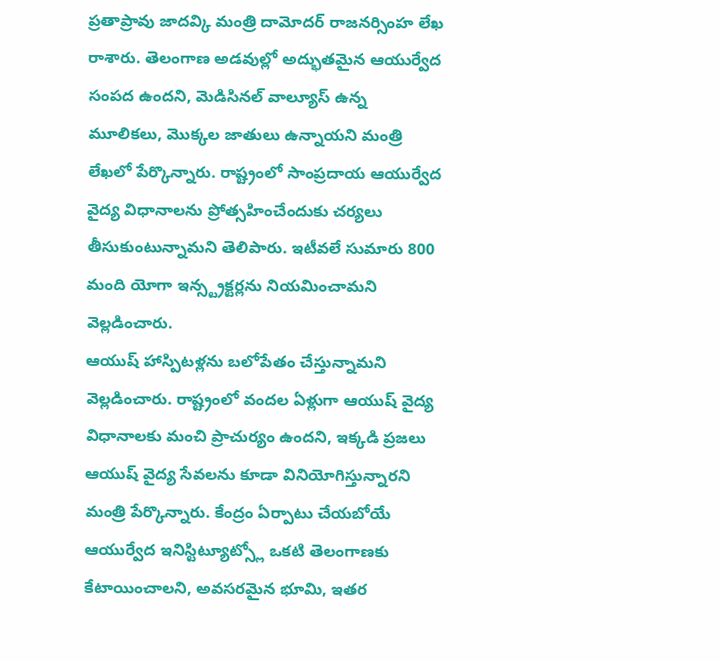ప్రతాప్రావు జాదవ్కి మంత్రి దామోదర్ రాజనర్సింహ లేఖ రాశారు. తెలంగాణ అడవుల్లో అద్భుతమైన ఆయుర్వేద సంపద ఉందని, మెడిసినల్ వాల్యూస్ ఉన్న మూలికలు, మొక్కల జాతులు ఉన్నాయని మంత్రి లేఖలో పేర్కొన్నారు. రాష్ట్రంలో సాంప్రదాయ ఆయుర్వేద వైద్య విధానాలను ప్రోత్సహించేందుకు చర్యలు తీసుకుంటున్నామని తెలిపారు. ఇటీవలే సుమారు 800 మంది యోగా ఇన్స్ట్రక్టర్లను నియమించామని వెల్లడించారు.
ఆయుష్ హాస్పిటళ్లను బలోపేతం చేస్తున్నామని వెల్లడించారు. రాష్ట్రంలో వందల ఏళ్లుగా ఆయుష్ వైద్య విధానాలకు మంచి ప్రాచుర్యం ఉందని, ఇక్కడి ప్రజలు ఆయుష్ వైద్య సేవలను కూడా వినియోగిస్తున్నారని మంత్రి పేర్కొన్నారు. కేంద్రం ఏర్పాటు చేయబోయే ఆయుర్వేద ఇనిస్టిట్యూట్స్లో ఒకటి తెలంగాణకు కేటాయించాలని, అవసరమైన భూమి, ఇతర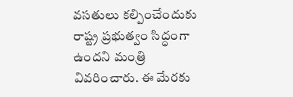వసతులు కల్పించేందుకు రాష్ట్ర ప్రభుత్వం సిద్ధంగా ఉందని మంత్రి వివరించారు. ఈ మేరకు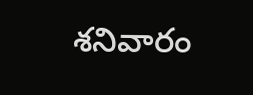శనివారం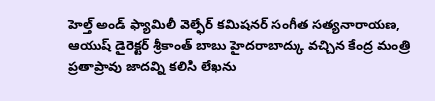హెల్త్ అండ్ ఫ్యామిలీ వెల్ఫేర్ కమిషనర్ సంగీత సత్యనారాయణ, ఆయుష్ డైరెక్టర్ శ్రీకాంత్ బాబు హైదరాబాద్కు వచ్చిన కేంద్ర మంత్రి ప్రతాప్రావు జాదవ్ని కలిసి లేఖను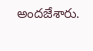అందజేశారు.